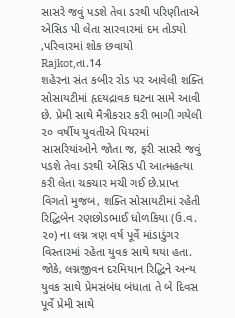સાસરે જવું પડશે તેવા ડરથી પરિણીતાએ એસિડ પી લેતા સારવારમાં દમ તોડ્યો ,પરિવારમાં શોક છવાયો
Rajkot,તા.14
શહેરના સંત કબીર રોડ પર આવેલી શક્તિ સોસાયટીમાં હૃદયદ્રાવક ઘટના સામે આવી છે. પ્રેમી સાથે મૈત્રીકરાર કરી ભાગી ગયેલી ૨૦ વર્ષીય યુવતીએ પિયરમાં સાસરિયાંઓને જોતા જ, ફરી સાસરે જવું પડશે તેવા ડરથી એસિડ પી આત્મહત્યા કરી લેતા ચકચાર મચી ગઈ છે.પ્રાપ્ત વિગતો મુજબ, શક્તિ સોસાયટીમાં રહેતી રિદ્ધિબેન રણછોડભાઈ ધોળકિયા (ઉ.વ. ૨૦) ના લગ્ન ત્રણ વર્ષ પૂર્વે માંડાડુંગર વિસ્તારમાં રહેતા યુવક સાથે થયા હતા. જોકે, લગ્નજીવન દરમિયાન રિદ્ધિને અન્ય યુવક સાથે પ્રેમસંબંધ બંધાતા તે બે દિવસ પૂર્વે પ્રેમી સાથે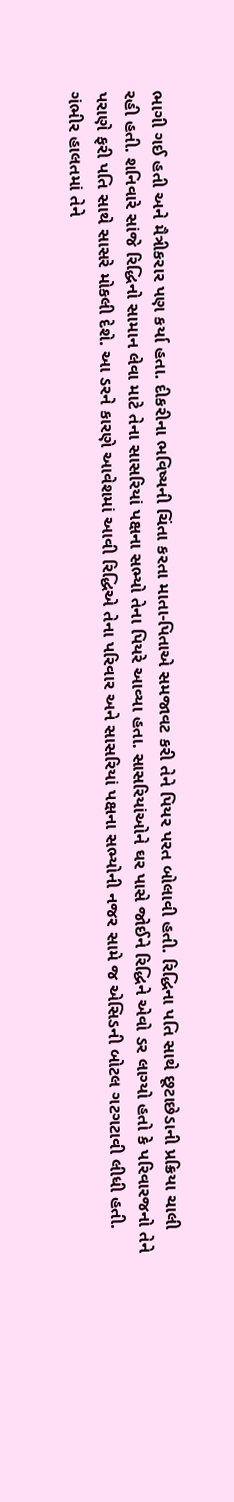ભાગી ગઈ હતી અને મૈત્રીકરાર પણ કર્યા હતા. દીકરીના ભવિષ્યની ચિંતા કરતા માતા-પિતાએ સમજાવટ કરી તેને પિયર પરત બોલાવી હતી. રિદ્ધિના પતિ સાથે છૂટાછેડાની પ્રક્રિયા ચાલી રહી હતી. શનિવારે સાંજે રિદ્ધિનો સામાન લેવા માટે તેના સાસરિયાં પક્ષના સભ્યો તેના પિયરે આવ્યા હતા. સાસરિયાંઓને ઘર પાસે જોઈને રિદ્ધિને એવો ડર લાગ્યો હતો કે પરિવારજનો તેને પરાણે ફરી પતિ સાથે સાસરે મોકલી દેશે. આ ડરને કારણે આવેશમાં આવી રિદ્ધિએ તેના પરિવાર અને સાસરિયાં પક્ષના સભ્યોની નજર સામે જ એસિડની બોટલ ગટગટાવી લીધી હતી. ગંભીર હાલતમાં તેને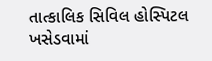તાત્કાલિક સિવિલ હોસ્પિટલ ખસેડવામાં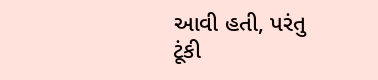આવી હતી, પરંતુ ટૂંકી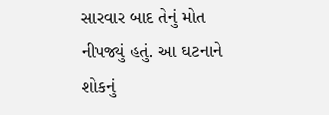સારવાર બાદ તેનું મોત નીપજ્યું હતું. આ ઘટનાને શોકનું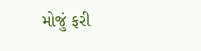મોજું ફરી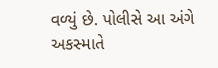વળ્યું છે. પોલીસે આ અંગે અકસ્માતે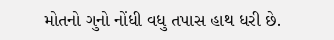મોતનો ગુનો નોંધી વધુ તપાસ હાથ ધરી છે.